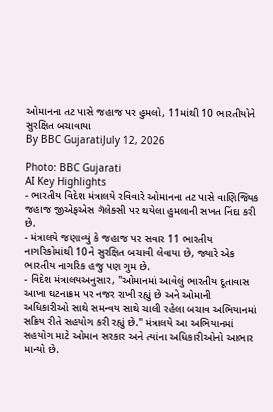ઓમાનના તટ પાસે જહાજ પર હુમલો, 11માંથી 10 ભારતીયોને સુરક્ષિત બચાવાયા
By BBC GujaratiJuly 12, 2026

Photo: BBC Gujarati
AI Key Highlights
- ભારતીય વિદેશ મંત્રાલયે રવિવારે ઓમાનના તટ પાસે વાણિજ્યિક જહાજ જીએફએસ ગૅલેક્સી પર થયેલા હુમલાની સખત નિંદા કરી છે.
- મંત્રાલયે જણાવ્યું કે જહાજ પર સવાર 11 ભારતીય નાગરિકોમાંથી 10ને સુરક્ષિત બચાવી લેવાયા છે, જ્યારે એક ભારતીય નાગરિક હજુ પણ ગુમ છે.
- વિદેશ મંત્રાલયઅનુસાર, "ઓમાનમાં આવેલું ભારતીય દૂતાવાસ આખા ઘટનાક્રમ પર નજર રાખી રહ્યું છે અને ઓમાની અધિકારીઓ સાથે સમન્વય સાથે ચાલી રહેલા બચાવ અભિયાનમાં સક્રિય રીતે સહયોગ કરી રહ્યું છે." મંત્રાલયે આ અભિયાનમાં સહયોગ માટે ઓમાન સરકાર અને ત્યાંના અધિકારીઓનો આભાર માન્યો છે.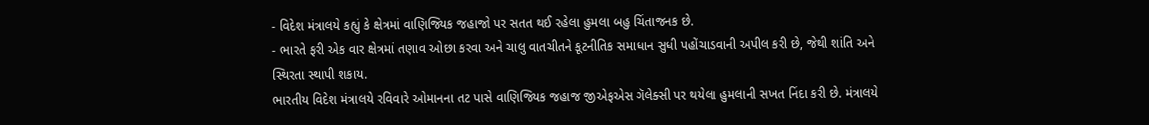- વિદેશ મંત્રાલયે કહ્યું કે ક્ષેત્રમાં વાણિજ્યિક જહાજો પર સતત થઈ રહેલા હુમલા બહુ ચિંતાજનક છે.
- ભારતે ફરી એક વાર ક્ષેત્રમાં તણાવ ઓછા કરવા અને ચાલુ વાતચીતને કૂટનીતિક સમાધાન સુધી પહોંચાડવાની અપીલ કરી છે, જેથી શાંતિ અને સ્થિરતા સ્થાપી શકાય.
ભારતીય વિદેશ મંત્રાલયે રવિવારે ઓમાનના તટ પાસે વાણિજ્યિક જહાજ જીએફએસ ગૅલેક્સી પર થયેલા હુમલાની સખત નિંદા કરી છે. મંત્રાલયે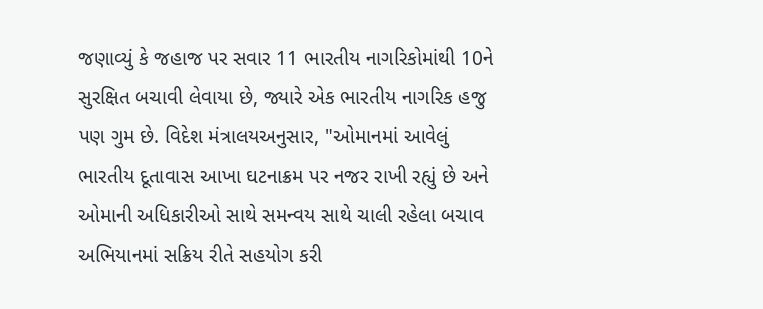જણાવ્યું કે જહાજ પર સવાર 11 ભારતીય નાગરિકોમાંથી 10ને સુરક્ષિત બચાવી લેવાયા છે, જ્યારે એક ભારતીય નાગરિક હજુ પણ ગુમ છે. વિદેશ મંત્રાલયઅનુસાર, "ઓમાનમાં આવેલું ભારતીય દૂતાવાસ આખા ઘટનાક્રમ પર નજર રાખી રહ્યું છે અને ઓમાની અધિકારીઓ સાથે સમન્વય સાથે ચાલી રહેલા બચાવ અભિયાનમાં સક્રિય રીતે સહયોગ કરી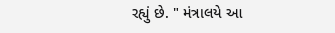રહ્યું છે. " મંત્રાલયે આ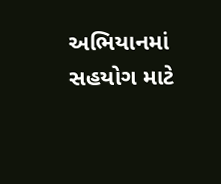અભિયાનમાં સહયોગ માટે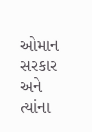ઓમાન સરકાર અને ત્યાંના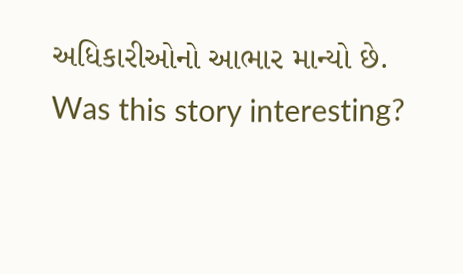અધિકારીઓનો આભાર માન્યો છે.
Was this story interesting?